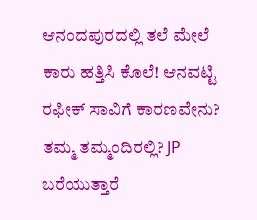ಆನಂದಪುರದಲ್ಲಿ ತಲೆ ಮೇಲೆ ಕಾರು ಹತ್ತಿಸಿ ಕೊಲೆ! ಆನವಟ್ಟಿ ರಫೀಕ್ ಸಾವಿಗೆ ಕಾರಣವೇನು? ತಮ್ಮ ತಮ್ಮಂದಿರಲ್ಲಿ? JP ಬರೆಯುತ್ತಾರೆ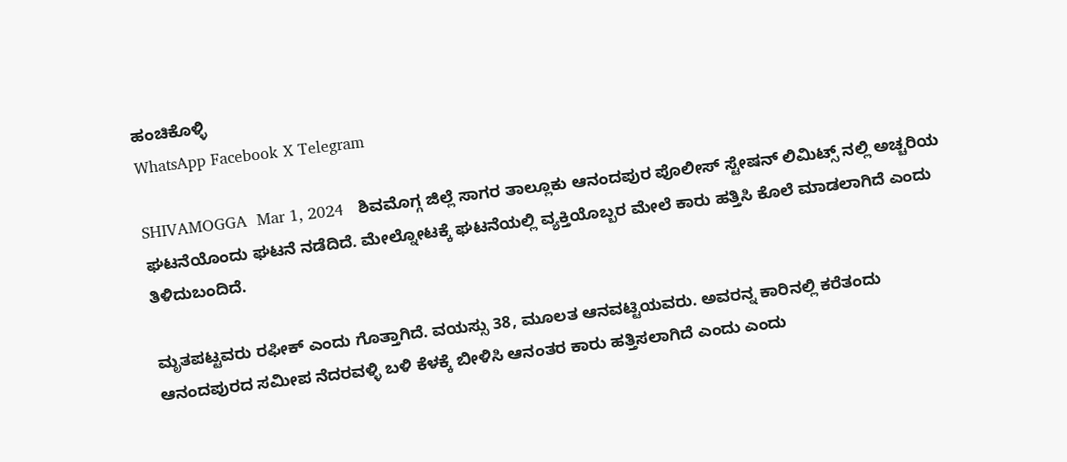ಹಂಚಿಕೊಳ್ಳಿ
WhatsApp Facebook X Telegram

SHIVAMOGGA  Mar 1, 2024   ಶಿವಮೊಗ್ಗ ಜಿಲ್ಲೆ ಸಾಗರ ತಾಲ್ಲೂಕು ಆನಂದಪುರ ಪೊಲೀಸ್ ಸ್ಟೇಷನ್ ಲಿಮಿಟ್ಸ್ ನಲ್ಲಿ ಅಚ್ಚರಿಯ ಘಟನೆಯೊಂದು ಘಟನೆ ನಡೆದಿದೆ. ಮೇಲ್ನೋಟಕ್ಕೆ ಘಟನೆಯಲ್ಲಿ ವ್ಯಕ್ತಿಯೊಬ್ಬರ ಮೇಲೆ ಕಾರು ಹತ್ತಿಸಿ ಕೊಲೆ ಮಾಡಲಾಗಿದೆ ಎಂದು ತಿಳಿದುಬಂದಿದೆ.

ಮೃತಪಟ್ಟವರು ರಫೀಕ್ ಎಂದು ಗೊತ್ತಾಗಿದೆ. ವಯಸ್ಸು 38, ಮೂಲತ ಆನವಟ್ಟಿಯವರು. ಅವರನ್ನ ಕಾರಿನಲ್ಲಿ ಕರೆತಂದು ಆನಂದಪುರದ ಸಮೀಪ ನೆದರವಳ್ಳಿ ಬಳಿ ಕೆಳಕ್ಕೆ ಬೀಳಿಸಿ ಆನಂತರ ಕಾರು ಹತ್ತಿಸಲಾಗಿದೆ ಎಂದು ಎಂದು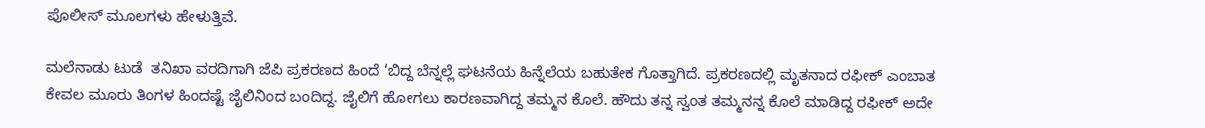ಪೊಲೀಸ್ ಮೂಲಗಳು ಹೇಳುತ್ತಿವೆ.

ಮಲೆನಾಡು ಟುಡೆ  ತನಿಖಾ ವರದಿಗಾಗಿ ಜೆಪಿ ಪ್ರಕರಣದ ಹಿಂದೆ ‘ಬಿದ್ದ ಬೆನ್ನಲ್ಲೆ ಘಟನೆಯ ಹಿನ್ನೆಲೆಯ ಬಹುತೇಕ ಗೊತ್ತಾಗಿದೆ. ಪ್ರಕರಣದಲ್ಲಿ ಮೃತನಾದ ರಫೀಕ್ ಎಂಬಾತ ಕೇವಲ ಮೂರು ತಿಂಗಳ ಹಿಂದಷ್ಟೆ ಜೈಲಿನಿಂದ ಬಂದಿದ್ದ. ಜೈಲಿಗೆ ಹೋಗಲು ಕಾರಣವಾಗಿದ್ದ ತಮ್ಮನ ಕೊಲೆ. ಹೌದು ತನ್ನ ಸ್ವಂತ ತಮ್ಮನನ್ನ ಕೊಲೆ ಮಾಡಿದ್ದ ರಫೀಕ್ ಅದೇ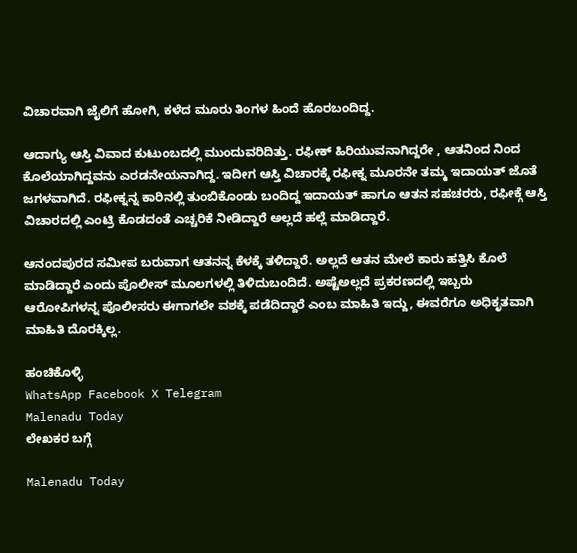ವಿಚಾರವಾಗಿ ಜೈಲಿಗೆ ಹೋಗಿ, ಕಳೆದ ಮೂರು ತಿಂಗಳ ಹಿಂದೆ ಹೊರಬಂದಿದ್ದ.

ಆದಾಗ್ಯು ಆಸ್ತಿ ವಿವಾದ ಕುಟುಂಬದಲ್ಲಿ ಮುಂದುವರಿದಿತ್ತು. ರಫೀಕ್ ಹಿರಿಯುವನಾಗಿದ್ದರೇ , ಆತನಿಂದ ನಿಂದ ಕೊಲೆಯಾಗಿದ್ದವನು ಎರಡನೇಯನಾಗಿದ್ದ. ಇದೀಗ ಆಸ್ತಿ ವಿಚಾರಕ್ಕೆ ರಫೀಕ್ನ ಮೂರನೇ ತಮ್ಮ ಇದಾಯತ್ ಜೊತೆ ಜಗಳವಾಗಿದೆ. ರಫೀಕ್ನನ್ನ ಕಾರಿನಲ್ಲಿ ತುಂಬಿಕೊಂಡು ಬಂದಿದ್ದ ಇದಾಯತ್ ಹಾಗೂ ಆತನ ಸಹಚರರು, ರಫೀಕ್ಗೆ ಆಸ್ತಿ ವಿಚಾರದಲ್ಲಿ ಎಂಟ್ರಿ ಕೊಡದಂತೆ ಎಚ್ಚರಿಕೆ ನೀಡಿದ್ದಾರೆ ಅಲ್ಲದೆ ಹಲ್ಲೆ ಮಾಡಿದ್ದಾರೆ.

ಆನಂದಪುರದ ಸಮೀಪ ಬರುವಾಗ ಆತನನ್ನ ಕೆಳಕ್ಕೆ ತಳಿದ್ದಾರೆ. ಅಲ್ಲದೆ ಆತನ ಮೇಲೆ ಕಾರು ಹತ್ತಿಸಿ ಕೊಲೆ ಮಾಡಿದ್ದಾರೆ ಎಂದು ಪೊಲೀಸ್ ಮೂಲಗಳಲ್ಲಿ ತಿಳಿದುಬಂದಿದೆ. ಅಷ್ಟೆಅಲ್ಲದೆ ಪ್ರಕರಣದಲ್ಲಿ ಇಬ್ಬರು ಆರೋಪಿಗಳನ್ನ ಪೊಲೀಸರು ಈಗಾಗಲೇ ವಶಕ್ಕೆ ಪಡೆದಿದ್ದಾರೆ ಎಂಬ ಮಾಹಿತಿ ಇದ್ದು, ಈವರೆಗೂ ಅಧಿಕೃತವಾಗಿ ಮಾಹಿತಿ ದೊರಕ್ಕಿಲ್ಲ.

ಹಂಚಿಕೊಳ್ಳಿ
WhatsApp Facebook X Telegram
Malenadu Today
ಲೇಖಕರ ಬಗ್ಗೆ

Malenadu Today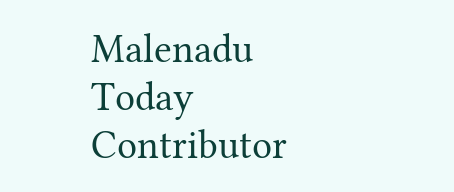Malenadu Today Contributor